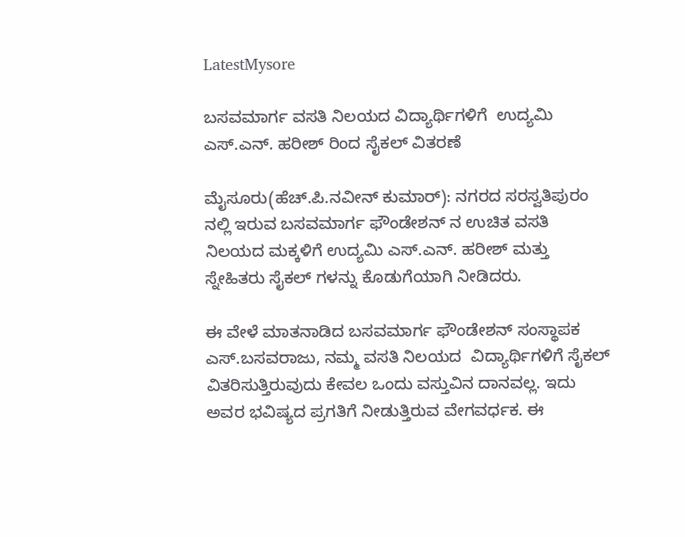LatestMysore

ಬಸವಮಾರ್ಗ ವಸತಿ ನಿಲಯದ ವಿದ್ಯಾರ್ಥಿಗಳಿಗೆ  ಉದ್ಯಮಿ ಎಸ್.ಎನ್. ಹರೀಶ್ ರಿಂದ ಸೈಕಲ್ ವಿತರಣೆ

ಮೈಸೂರು(ಹೆಚ್.ಪಿ.ನವೀನ್ ಕುಮಾರ್): ನಗರದ ಸರಸ್ವತಿಪುರಂ ನಲ್ಲಿ ಇರುವ ಬಸವಮಾರ್ಗ ಫೌಂಡೇಶನ್ ನ ಉಚಿತ ವಸತಿ ನಿಲಯದ ಮಕ್ಕಳಿಗೆ ಉದ್ಯಮಿ ಎಸ್.ಎನ್. ಹರೀಶ್ ಮತ್ತು ಸ್ನೇಹಿತರು ಸೈಕಲ್ ಗಳನ್ನು ಕೊಡುಗೆಯಾಗಿ ನೀಡಿದರು.

ಈ ವೇಳೆ ಮಾತನಾಡಿದ ಬಸವಮಾರ್ಗ ಫೌಂಡೇಶನ್ ಸಂಸ್ಥಾಪಕ ಎಸ್.ಬಸವರಾಜು, ನಮ್ಮ ವಸತಿ ನಿಲಯದ  ವಿದ್ಯಾರ್ಥಿಗಳಿಗೆ ಸೈಕಲ್ ವಿತರಿಸುತ್ತಿರುವುದು ಕೇವಲ ಒಂದು ವಸ್ತುವಿನ ದಾನವಲ್ಲ. ಇದು ಅವರ ಭವಿಷ್ಯದ ಪ್ರಗತಿಗೆ ನೀಡುತ್ತಿರುವ ವೇಗವರ್ಧಕ. ಈ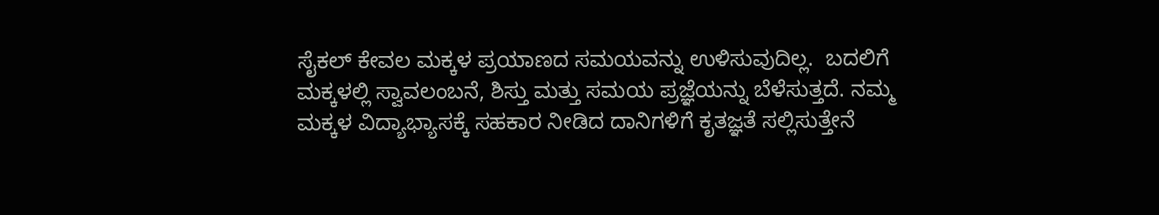ಸೈಕಲ್ ಕೇವಲ ಮಕ್ಕಳ ಪ್ರಯಾಣದ ಸಮಯವನ್ನು ಉಳಿಸುವುದಿಲ್ಲ.  ಬದಲಿಗೆ ಮಕ್ಕಳಲ್ಲಿ ಸ್ವಾವಲಂಬನೆ, ಶಿಸ್ತು ಮತ್ತು ಸಮಯ ಪ್ರಜ್ಞೆಯನ್ನು ಬೆಳೆಸುತ್ತದೆ. ನಮ್ಮ ಮಕ್ಕಳ ವಿದ್ಯಾಭ್ಯಾಸಕ್ಕೆ ಸಹಕಾರ ನೀಡಿದ ದಾನಿಗಳಿಗೆ ಕೃತಜ್ಞತೆ ಸಲ್ಲಿಸುತ್ತೇನೆ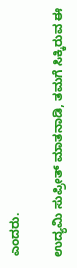ಎಂದರು.

ಉದ್ಯಮಿ ಸುಪ್ರೀತ್ ಮಾತನಾಡಿ, ತಮಗೆ ಸಿಕ್ಕಿರುವ ಈ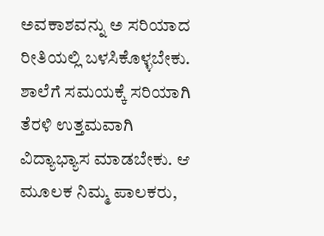ಅವಕಾಶವನ್ನು ಅ ಸರಿಯಾದ ರೀತಿಯಲ್ಲಿ ಬಳಸಿಕೊಳ್ಳಬೇಕು. ಶಾಲೆಗೆ ಸಮಯಕ್ಕೆ ಸರಿಯಾಗಿ ತೆರಳಿ ಉತ್ತಮವಾಗಿ ವಿದ್ಯಾಭ್ಯಾಸ ಮಾಡಬೇಕು. ಆ ಮೂಲಕ ನಿಮ್ಮ ಪಾಲಕರು,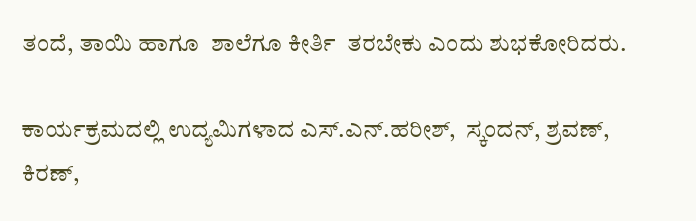ತಂದೆ, ತಾಯಿ ಹಾಗೂ  ಶಾಲೆಗೂ ಕೀರ್ತಿ  ತರಬೇಕು ಎಂದು ಶುಭಕೋರಿದರು.

ಕಾರ್ಯಕ್ರಮದಲ್ಲಿ ಉದ್ಯಮಿಗಳಾದ ಎಸ್.ಎನ್.ಹರೀಶ್,  ಸ್ಕಂದನ್, ಶ್ರವಣ್, ಕಿರಣ್,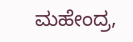ಮಹೇಂದ್ರ,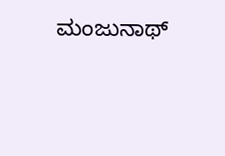ಮಂಜುನಾಥ್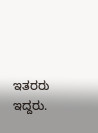ಇತರರು ಇದ್ದರು.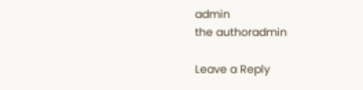admin
the authoradmin

Leave a Reply